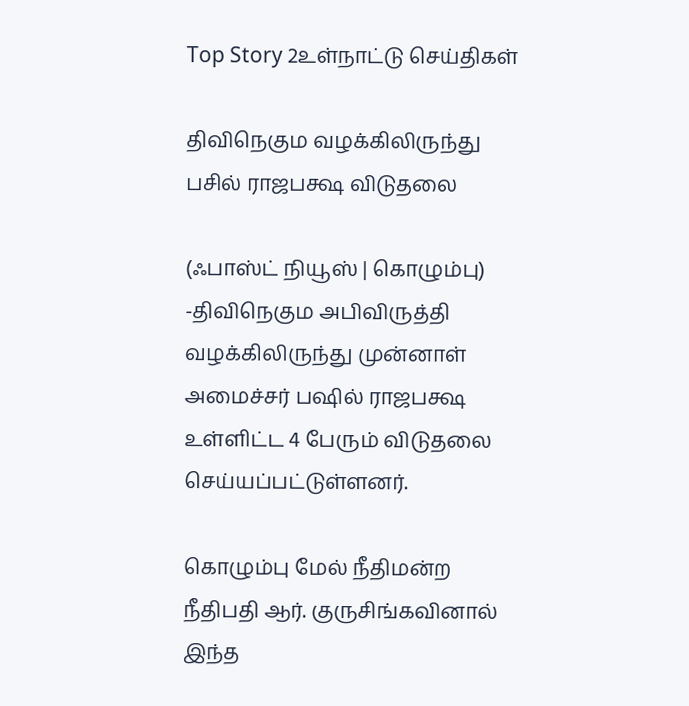Top Story 2உள்நாட்டு செய்திகள்

திவிநெகும வழக்கிலிருந்து பசில் ராஜபக்ஷ விடுதலை

(ஃபாஸ்ட் நியூஸ் | கொழும்பு) -திவிநெகும அபிவிருத்தி வழக்கிலிருந்து முன்னாள் அமைச்சர் பஷில் ராஜபக்ஷ உள்ளிட்ட 4 பேரும் விடுதலை செய்யப்பட்டுள்ளனர்.

கொழும்பு மேல் நீதிமன்ற நீதிபதி ஆர். குருசிங்கவினால் இந்த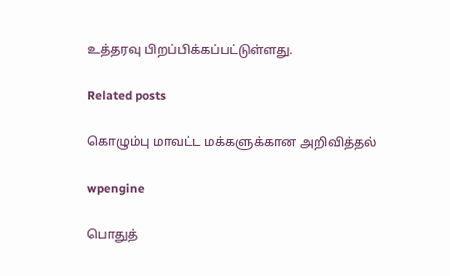உத்தரவு பிறப்பிக்கப்பட்டுள்ளது.

Related posts

கொழும்பு மாவட்ட மக்களுக்கான அறிவித்தல்

wpengine

பொதுத்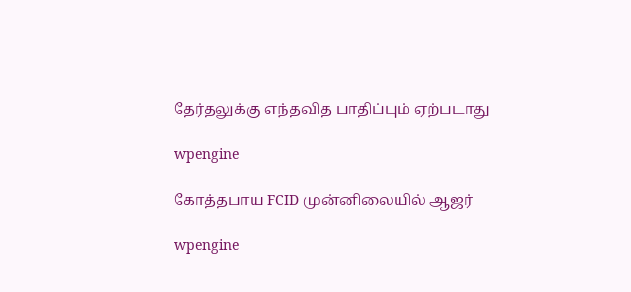தேர்தலுக்கு எந்தவித பாதிப்பும் ஏற்படாது

wpengine

கோத்தபாய FCID முன்னிலையில் ஆஜர்

wpengine